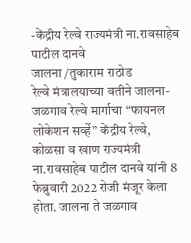-केंद्रीय रेल्वे राज्यमंत्री ना.रावसाहेब पाटील दानवे
जालना /तुकाराम राठोड
रेल्वे मंत्रालयाच्या वतीने जालना-जळगाव रेल्वे मार्गाचा “फायनल लोकेशन सर्व्हे” केंद्रीय रेल्वे, कोळसा व खाण राज्यमंत्री ना.रावसाहेब पाटील दानवे यांनी 8 फेब्रुवारी 2022 रोजी मंजूर केला होता. जालना ते जळगाव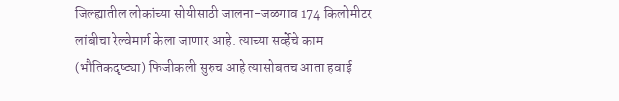जिल्ह्यातील लोकांच्या सोयीसाठी जालना-जळगाव 174 किलोमीटर लांबीचा रेल्वेमार्ग केला जाणार आहे. त्याच्या सर्व्हेचे काम (भौतिकदृष्ट्या) फिजीकली सुरुच आहे त्यासोबतच आता हवाई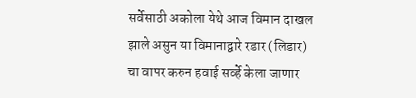सर्वेसाठी अकोला येथे आज विमान दाखल झाले असुन या विमानाद्वारे रडार (लिडार) चा वापर करुन हवाई सर्व्हे केला जाणार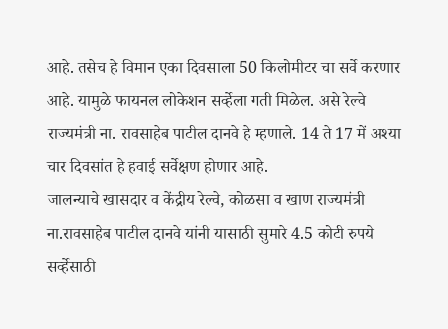आहे. तसेच हे विमान एका दिवसाला 50 किलोमीटर चा सर्वे करणार आहे. यामुळे फायनल लोकेशन सर्व्हेला गती मिळेल. असे रेल्वे राज्यमंत्री ना. रावसाहेब पाटील दानवे हे म्हणाले. 14 ते 17 में अश्या चार दिवसांत हे हवाई सर्वेक्षण होणार आहे.
जालन्याचे खासदार व केंद्रीय रेल्वे, कोळसा व खाण राज्यमंत्री ना.रावसाहेब पाटील दानवे यांनी यासाठी सुमारे 4.5 कोटी रुपये सर्व्हेसाठी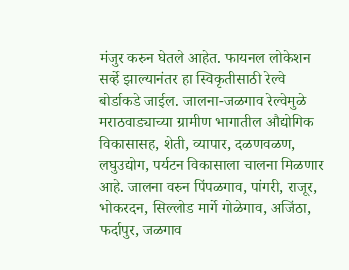मंजुर करुन घेतले आहेत. फायनल लोकेशन सर्व्हे झाल्यानंतर हा स्विकृतीसाठी रेल्वे बोर्डाकडे जाईल. जालना-जळगाव रेल्वेमुळे मराठवाड्याच्या ग्रामीण भागातील औद्योगिक विकासासह, शेती, व्यापार, दळणवळण, लघुउद्योग, पर्यटन विकासाला चालना मिळणार आहे. जालना वरुन पिंपळगाव, पांगरी, राजूर, भोकरदन, सिल्लोड मार्गे गोळेगाव, अजिंठा, फर्दापुर, जळगाव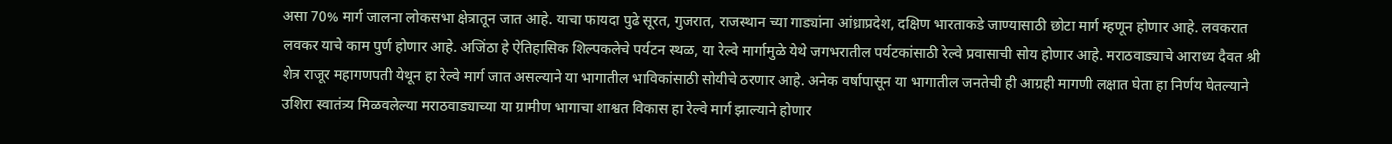असा 70% मार्ग जालना लोकसभा क्षेत्रातून जात आहे. याचा फायदा पुढे सूरत, गुजरात, राजस्थान च्या गाड्यांना आंध्राप्रदेश, दक्षिण भारताकडे जाण्यासाठी छोटा मार्ग म्हणून होणार आहे. लवकरात लवकर याचे काम पुर्ण होणार आहे. अजिंठा हे ऐतिहासिक शिल्पकलेचे पर्यटन स्थळ, या रेल्वे मार्गामुळे येथे जगभरातील पर्यटकांसाठी रेल्वे प्रवासाची सोय होणार आहे. मराठवाड्याचे आराध्य दैवत श्री शेत्र राजूर महागणपती येथून हा रेल्वे मार्ग जात असल्याने या भागातील भाविकांसाठी सोयीचे ठरणार आहे. अनेक वर्षापासून या भागातील जनतेची ही आग्रही मागणी लक्षात घेता हा निर्णय घेतल्याने उशिरा स्वातंत्र्य मिळवलेल्या मराठवाड्याच्या या ग्रामीण भागाचा शाश्वत विकास हा रेल्वे मार्ग झाल्याने होणार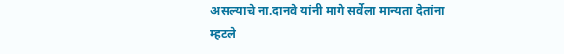असल्याचे ना.दानवे यांनी मागे सर्वेला मान्यता देतांना म्हटले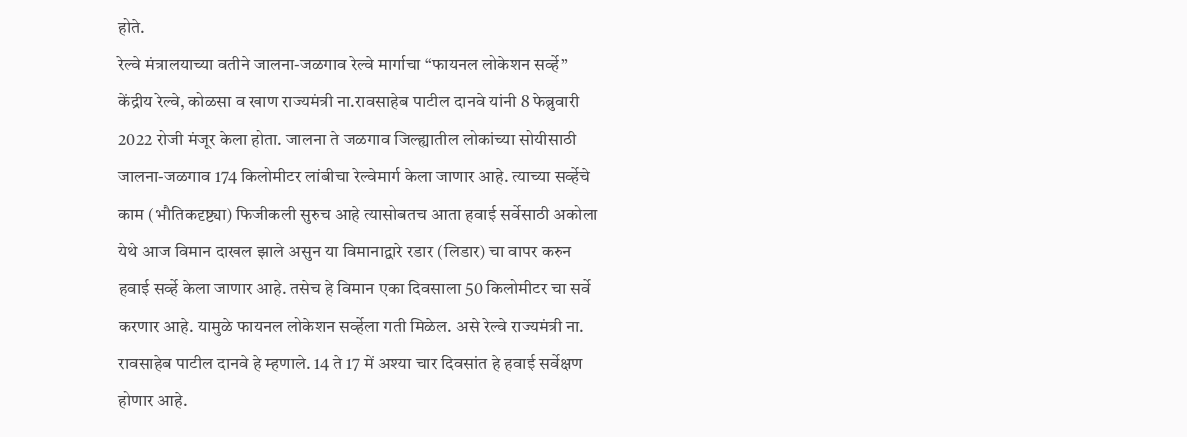होते.
रेल्वे मंत्रालयाच्या वतीने जालना-जळगाव रेल्वे मार्गाचा “फायनल लोकेशन सर्व्हे” केंद्रीय रेल्वे, कोळसा व खाण राज्यमंत्री ना.रावसाहेब पाटील दानवे यांनी 8 फेब्रुवारी 2022 रोजी मंजूर केला होता. जालना ते जळगाव जिल्ह्यातील लोकांच्या सोयीसाठी जालना-जळगाव 174 किलोमीटर लांबीचा रेल्वेमार्ग केला जाणार आहे. त्याच्या सर्व्हेचे काम (भौतिकदृष्ट्या) फिजीकली सुरुच आहे त्यासोबतच आता हवाई सर्वेसाठी अकोला येथे आज विमान दाखल झाले असुन या विमानाद्वारे रडार (लिडार) चा वापर करुन हवाई सर्व्हे केला जाणार आहे. तसेच हे विमान एका दिवसाला 50 किलोमीटर चा सर्वे करणार आहे. यामुळे फायनल लोकेशन सर्व्हेला गती मिळेल. असे रेल्वे राज्यमंत्री ना. रावसाहेब पाटील दानवे हे म्हणाले. 14 ते 17 में अश्या चार दिवसांत हे हवाई सर्वेक्षण होणार आहे.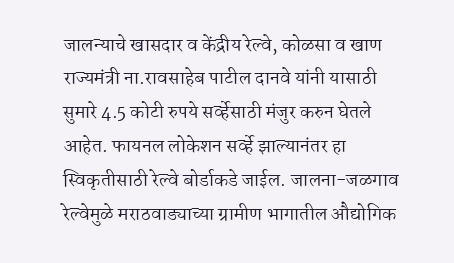जालन्याचे खासदार व केंद्रीय रेल्वे, कोळसा व खाण राज्यमंत्री ना.रावसाहेब पाटील दानवे यांनी यासाठी सुमारे 4.5 कोटी रुपये सर्व्हेसाठी मंजुर करुन घेतले आहेत. फायनल लोकेशन सर्व्हे झाल्यानंतर हा स्विकृतीसाठी रेल्वे बोर्डाकडे जाईल. जालना-जळगाव रेल्वेमुळे मराठवाड्याच्या ग्रामीण भागातील औद्योगिक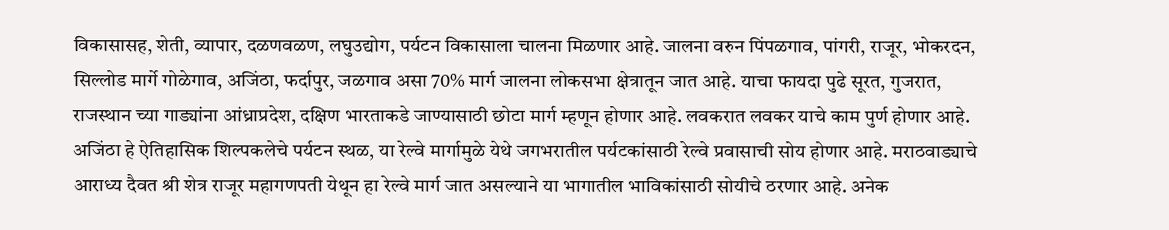विकासासह, शेती, व्यापार, दळणवळण, लघुउद्योग, पर्यटन विकासाला चालना मिळणार आहे. जालना वरुन पिंपळगाव, पांगरी, राजूर, भोकरदन, सिल्लोड मार्गे गोळेगाव, अजिंठा, फर्दापुर, जळगाव असा 70% मार्ग जालना लोकसभा क्षेत्रातून जात आहे. याचा फायदा पुढे सूरत, गुजरात, राजस्थान च्या गाड्यांना आंध्राप्रदेश, दक्षिण भारताकडे जाण्यासाठी छोटा मार्ग म्हणून होणार आहे. लवकरात लवकर याचे काम पुर्ण होणार आहे. अजिंठा हे ऐतिहासिक शिल्पकलेचे पर्यटन स्थळ, या रेल्वे मार्गामुळे येथे जगभरातील पर्यटकांसाठी रेल्वे प्रवासाची सोय होणार आहे. मराठवाड्याचे आराध्य दैवत श्री शेत्र राजूर महागणपती येथून हा रेल्वे मार्ग जात असल्याने या भागातील भाविकांसाठी सोयीचे ठरणार आहे. अनेक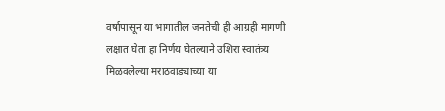वर्षापासून या भागातील जनतेची ही आग्रही मागणी लक्षात घेता हा निर्णय घेतल्याने उशिरा स्वातंत्र्य मिळवलेल्या मराठवाड्याच्या या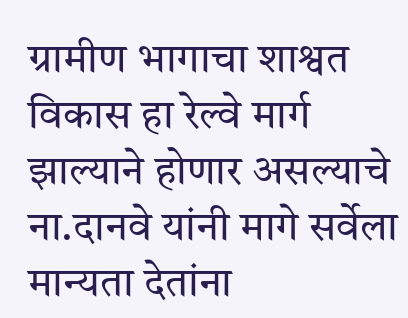ग्रामीण भागाचा शाश्वत विकास हा रेल्वे मार्ग झाल्याने होणार असल्याचे ना.दानवे यांनी मागे सर्वेला मान्यता देतांना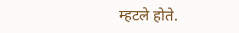म्हटले होते.